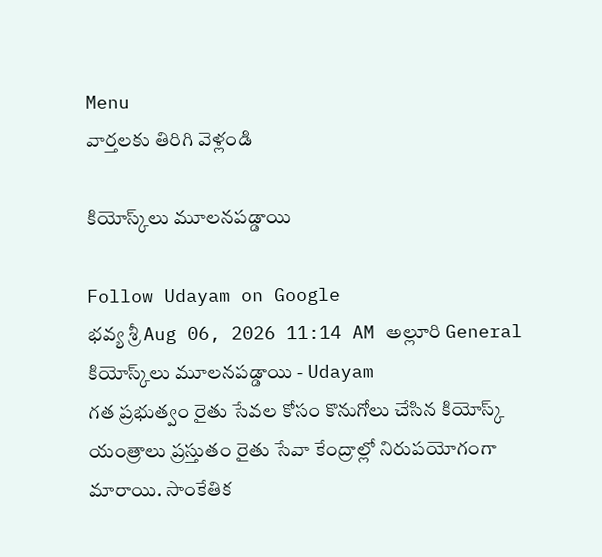Menu
వార్తలకు తిరిగి వెళ్లండి

కియోస్క్‌లు మూలనపడ్డాయి

Follow Udayam on Google
భవ్య శ్రీ Aug 06, 2026 11:14 AM అల్లూరి General
కియోస్క్‌లు మూలనపడ్డాయి - Udayam
గత ప్రభుత్వం రైతు సేవల కోసం కొనుగోలు చేసిన కియోస్క్ యంత్రాలు ప్రస్తుతం రైతు సేవా కేంద్రాల్లో నిరుపయోగంగా మారాయి. సాంకేతిక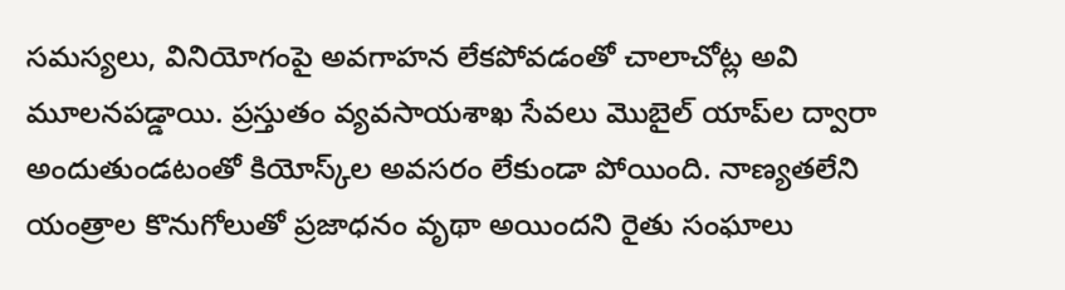సమస్యలు, వినియోగంపై అవగాహన లేకపోవడంతో చాలాచోట్ల అవి మూలనపడ్డాయి. ప్రస్తుతం వ్యవసాయశాఖ సేవలు మొబైల్ యాప్‌ల ద్వారా అందుతుండటంతో కియోస్క్‌ల అవసరం లేకుండా పోయింది. నాణ్యతలేని యంత్రాల కొనుగోలుతో ప్రజాధనం వృథా అయిందని రైతు సంఘాలు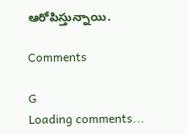ఆరోపిస్తున్నాయి.

Comments

G
Loading comments...